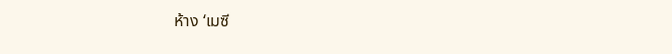ห้าง ‘เมซี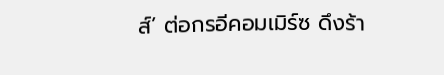ส์’ ต่อกรอีคอมเมิร์ซ ดึงร้า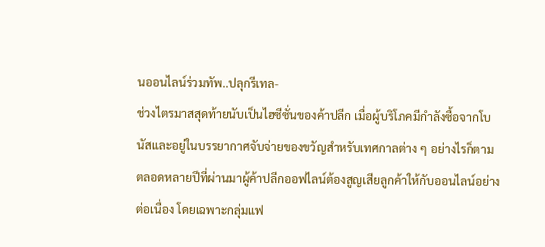นออนไลน์ร่วมทัพ..ปลุกรีเทล-
ช่วงไตรมาสสุดท้ายนับเป็นไฮซีซั่นของค้าปลีก เมื่อผู้บริโภคมีกำลังซื้อจากโบนัสและอยู่ในบรรยากาศจับจ่ายของขวัญสำหรับเทศกาลต่าง ๆ อย่างไรก็ตาม ตลอดหลายปีที่ผ่านมาผู้ค้าปลีกออฟไลน์ต้องสูญเสียลูกค้าให้กับออนไลน์อย่างต่อเนื่อง โดยเฉพาะกลุ่มแฟ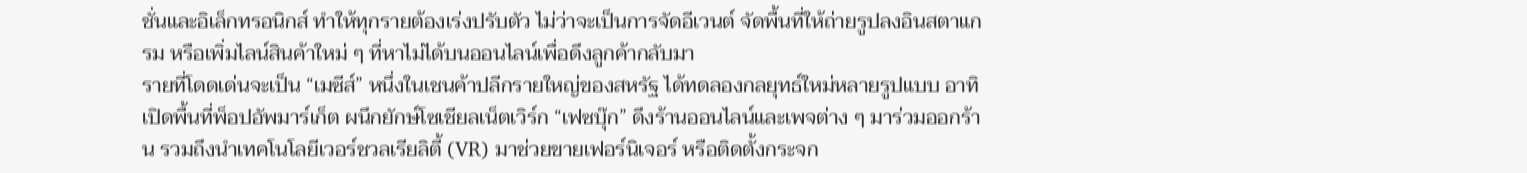ชั่นและอิเล็กทรอนิกส์ ทำให้ทุกรายต้องเร่งปรับตัว ไม่ว่าจะเป็นการจัดอีเวนต์ จัดพื้นที่ให้ถ่ายรูปลงอินสตาแกรม หรือเพิ่มไลน์สินค้าใหม่ ๆ ที่หาไม่ได้บนออนไลน์เพื่อดึงลูกค้ากลับมา
รายที่โดดเด่นจะเป็น “เมซีส์” หนึ่งในเชนค้าปลีกรายใหญ่ของสหรัฐ ได้ทดลองกลยุทธ์ใหม่หลายรูปแบบ อาทิ เปิดพื้นที่พ็อปอัพมาร์เก็ต ผนึกยักษ์โซเชียลเน็ตเวิร์ก “เฟซบุ๊ก” ดึงร้านออนไลน์และเพจต่าง ๆ มาร่วมออกร้าน รวมถึงนำเทคโนโลยีเวอร์ชวลเรียลิตี้ (VR) มาช่วยขายเฟอร์นิเจอร์ หรือติดตั้งกระจก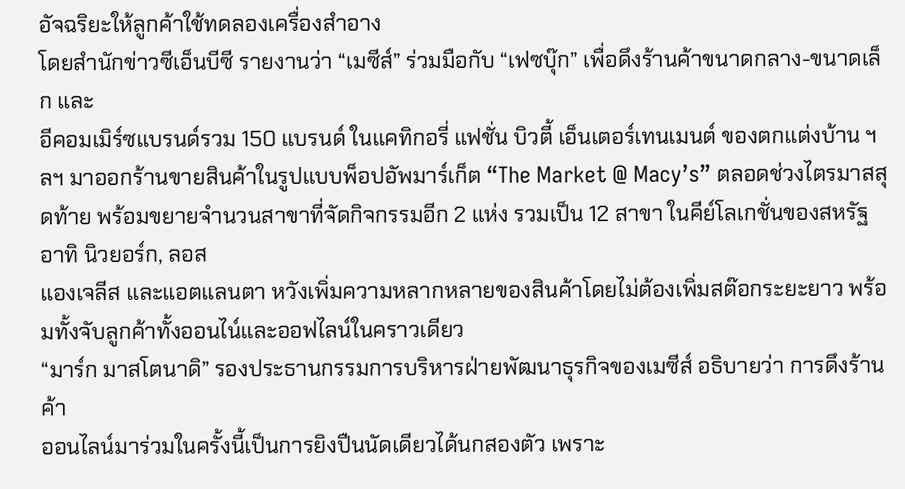อัจฉริยะให้ลูกค้าใช้ทดลองเครื่องสำอาง
โดยสำนักข่าวซีเอ็นบีซี รายงานว่า “เมซีส์” ร่วมมือกับ “เฟซบุ๊ก” เพื่อดึงร้านค้าขนาดกลาง-ขนาดเล็ก และ
อีคอมเมิร์ซแบรนด์รวม 150 แบรนด์ ในแคทิกอรี่ แฟชั่น บิวตี้ เอ็นเตอร์เทนเมนต์ ของตกแต่งบ้าน ฯลฯ มาออกร้านขายสินค้าในรูปแบบพ็อปอัพมาร์เก็ต “The Market @ Macy’s” ตลอดช่วงไตรมาสสุดท้าย พร้อมขยายจำนวนสาขาที่จัดกิจกรรมอีก 2 แห่ง รวมเป็น 12 สาขา ในคีย์โลเกชั่นของสหรัฐ อาทิ นิวยอร์ก, ลอส
แองเจลีส และแอตแลนตา หวังเพิ่มความหลากหลายของสินค้าโดยไม่ต้องเพิ่มสต๊อกระยะยาว พร้อมทั้งจับลูกค้าทั้งออนไน์และออฟไลน์ในคราวเดียว
“มาร์ก มาสโตนาดิ” รองประธานกรรมการบริหารฝ่ายพัฒนาธุรกิจของเมซีส์ อธิบายว่า การดึงร้านค้า
ออนไลน์มาร่วมในครั้งนี้เป็นการยิงปืนนัดเดียวได้นกสองตัว เพราะ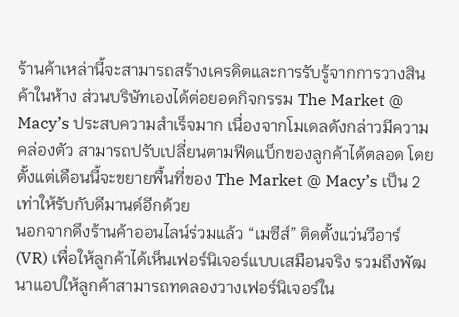ร้านค้าเหล่านี้จะสามารถสร้างเครดิตและการรับรู้จากการวางสินค้าในห้าง ส่วนบริษัทเองได้ต่อยอดกิจกรรม The Market @ Macy’s ประสบความสำเร็จมาก เนื่องจากโมเดลดังกล่าวมีความคล่องตัว สามารถปรับเปลี่ยนตามฟีดแบ็กของลูกค้าได้ตลอด โดยตั้งแต่เดือนนี้จะขยายพื้นที่ของ The Market @ Macy’s เป็น 2 เท่าให้รับกับดีมานด์อีกด้วย
นอกจากดึงร้านค้าออนไลน์ร่วมแล้ว “เมซีส์” ติดตั้งแว่นวีอาร์ (VR) เพื่อให้ลูกค้าได้เห็นเฟอร์นิเจอร์แบบเสมือนจริง รวมถึงพัฒนาแอปให้ลูกค้าสามารถทดลองวางเฟอร์นิเจอร์ใน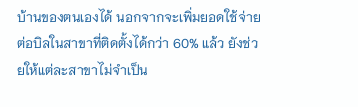บ้านของตนเองได้ นอกจากจะเพิ่มยอดใช้จ่ายต่อบิลในสาขาที่ติดตั้งได้กว่า 60% แล้ว ยังช่วยให้แต่ละสาขาไม่จำเป็น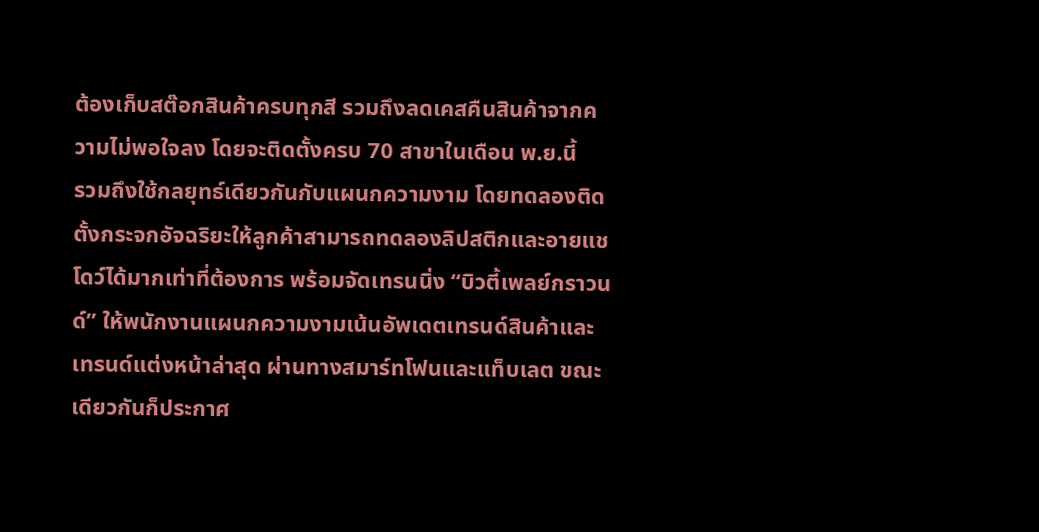ต้องเก็บสต๊อกสินค้าครบทุกสี รวมถึงลดเคสคืนสินค้าจากความไม่พอใจลง โดยจะติดตั้งครบ 70 สาขาในเดือน พ.ย.นี้
รวมถึงใช้กลยุทธ์เดียวกันกับแผนกความงาม โดยทดลองติดตั้งกระจกอัจฉริยะให้ลูกค้าสามารถทดลองลิปสติกและอายแชโดว์ได้มากเท่าที่ต้องการ พร้อมจัดเทรนนิ่ง “บิวตี้เพลย์กราวนด์” ให้พนักงานแผนกความงามเน้นอัพเดตเทรนด์สินค้าและเทรนด์แต่งหน้าล่าสุด ผ่านทางสมาร์ทโฟนและแท็บเลต ขณะเดียวกันก็ประกาศ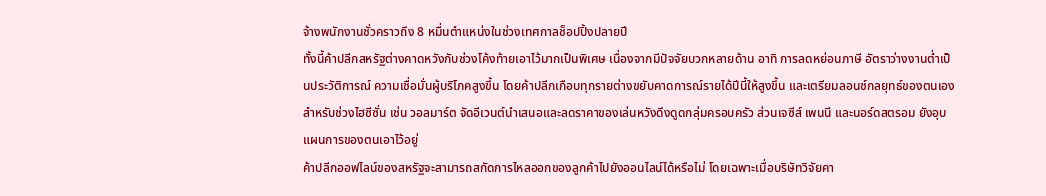จ้างพนักงานชั่วคราวถึง 8 หมื่นตำแหน่งในช่วงเทศกาลช็อปปิ้งปลายปี
ทั้งนี้ค้าปลีกสหรัฐต่างคาดหวังกับช่วงโค้งท้ายเอาไว้มากเป็นพิเศษ เนื่องจากมีปัจจัยบวกหลายด้าน อาทิ การลดหย่อนภาษี อัตราว่างงานต่ำเป็นประวัติการณ์ ความเชื่อมั่นผู้บริโภคสูงขึ้น โดยค้าปลีกเกือบทุกรายต่างขยับคาดการณ์รายได้ปีนี้ให้สูงขึ้น และเตรียมลอนช์กลยุทธ์ของตนเองสำหรับช่วงไฮซีซั่น เช่น วอลมาร์ต จัดอีเวนต์นำเสนอและลดราคาของเล่นหวังดึงดูดกลุ่มครอบครัว ส่วนเจซีส์ เพนนี และนอร์ดสตรอม ยังอุบแผนการของตนเอาไว้อยู่
ค้าปลีกออฟไลน์ของสหรัฐจะสามารถสกัดการไหลออกของลูกค้าไปยังออนไลน์ได้หรือไม่ โดยเฉพาะเมื่อบริษัทวิจัยคา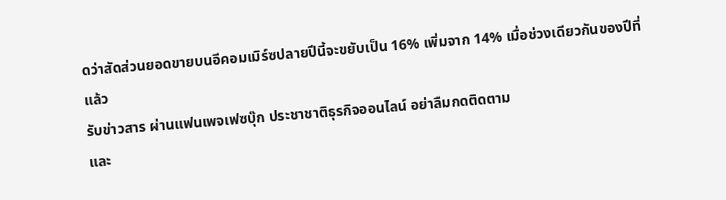ดว่าสัดส่วนยอดขายบนอีคอมเมิร์ซปลายปีนี้จะขยับเป็น 16% เพิ่มจาก 14% เมื่อช่วงเดียวกันของปีที่แล้ว
รับข่าวสาร ผ่านแฟนเพจเฟซบุ๊ก ประชาชาติธุรกิจออนไลน์ อย่าลืมกดติดตาม
และ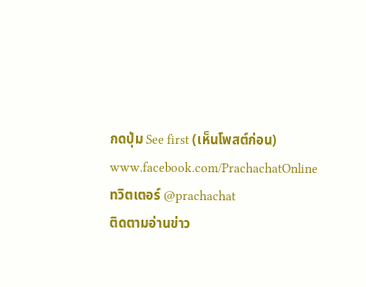กดปุ่ม See first (เห็นโพสต์ก่อน)
www.facebook.com/PrachachatOnline
ทวิตเตอร์ @prachachat
ติดตามอ่านข่าว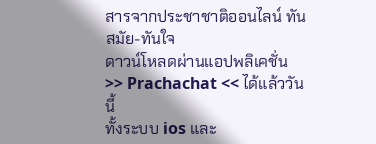สารจากประชาชาติออนไลน์ ทันสมัย-ทันใจ
ดาวน์โหลดผ่านแอปพลิเคชั่น >> Prachachat << ได้แล้ววันนี้
ทั้งระบบ ios และ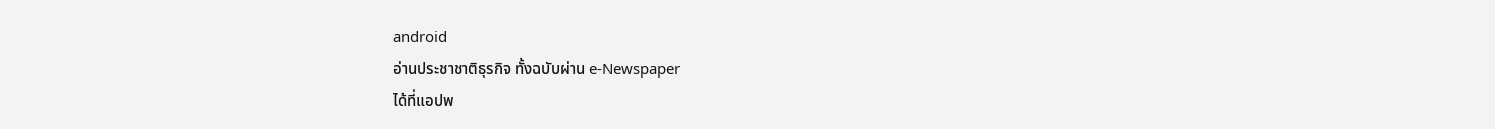android
อ่านประชาชาติธุรกิจ ทั้งฉบับผ่าน e-Newspaper
ได้ที่แอปพ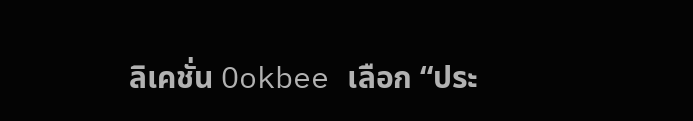ลิเคชั่น Ookbee เลือก “ประ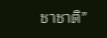ชาชาติ”